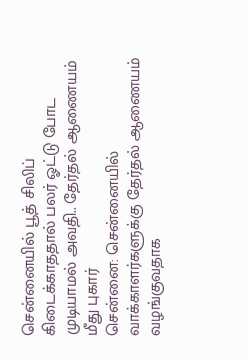சென்னையில் பூத் சிலிப் கிடைக்காததால் பலர் ஓட்டு போட முடியாமல் அவதி.. தேர்தல் ஆணையம் மீது புகார்
சென்னை: சென்னையில் வாக்காளர்களுக்கு தேர்தல் ஆணையம் வழங்குவதாக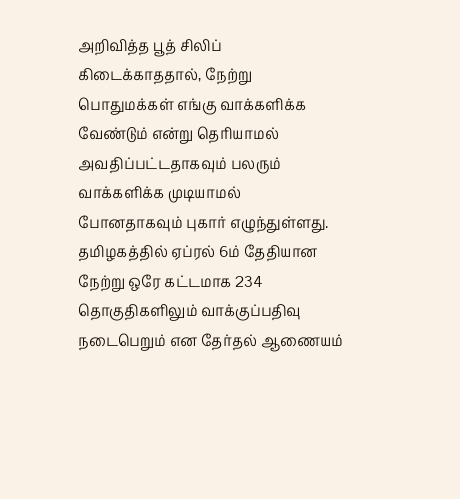அறிவித்த பூத் சிலிப் கிடைக்காததால், நேற்று பொதுமக்கள் எங்கு வாக்களிக்க வேண்டும் என்று தெரியாமல் அவதிப்பட்டதாகவும் பலரும் வாக்களிக்க முடியாமல் போனதாகவும் புகார் எழுந்துள்ளது.
தமிழகத்தில் ஏப்ரல் 6ம் தேதியான நேற்று ஒரே கட்டமாக 234 தொகுதிகளிலும் வாக்குப்பதிவு நடைபெறும் என தேர்தல் ஆணையம்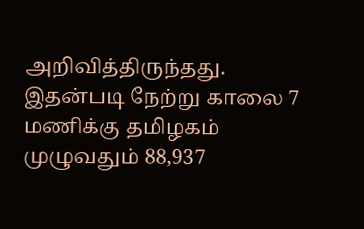அறிவித்திருந்தது. இதன்படி நேற்று காலை 7 மணிக்கு தமிழகம் முழுவதும் 88,937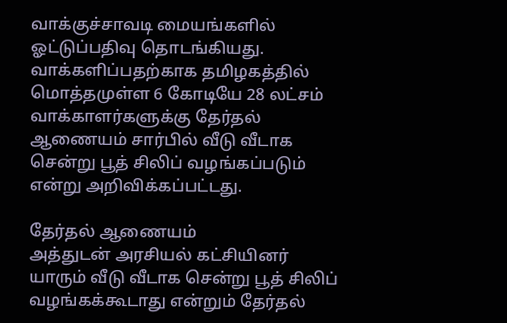வாக்குச்சாவடி மையங்களில் ஓட்டுப்பதிவு தொடங்கியது.
வாக்களிப்பதற்காக தமிழகத்தில் மொத்தமுள்ள 6 கோடியே 28 லட்சம் வாக்காளர்களுக்கு தேர்தல் ஆணையம் சார்பில் வீடு வீடாக சென்று பூத் சிலிப் வழங்கப்படும் என்று அறிவிக்கப்பட்டது.

தேர்தல் ஆணையம்
அத்துடன் அரசியல் கட்சியினர் யாரும் வீடு வீடாக சென்று பூத் சிலிப் வழங்கக்கூடாது என்றும் தேர்தல்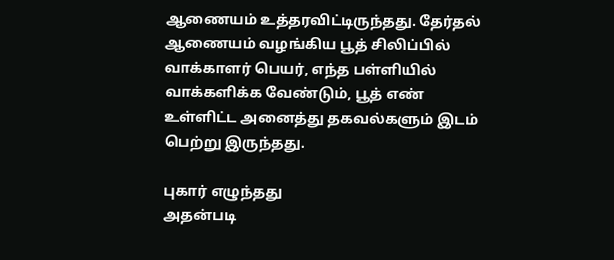ஆணையம் உத்தரவிட்டிருந்தது. தேர்தல் ஆணையம் வழங்கிய பூத் சிலிப்பில் வாக்காளர் பெயர், எந்த பள்ளியில் வாக்களிக்க வேண்டும், பூத் எண் உள்ளிட்ட அனைத்து தகவல்களும் இடம் பெற்று இருந்தது.

புகார் எழுந்தது
அதன்படி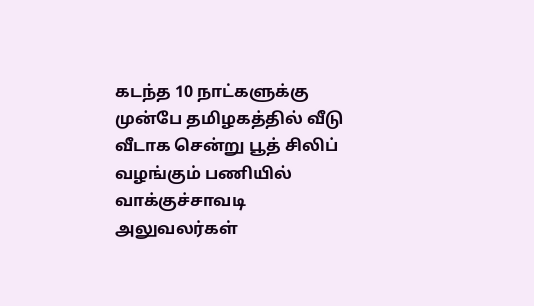கடந்த 10 நாட்களுக்கு முன்பே தமிழகத்தில் வீடு வீடாக சென்று பூத் சிலிப் வழங்கும் பணியில் வாக்குச்சாவடி அலுவலர்கள்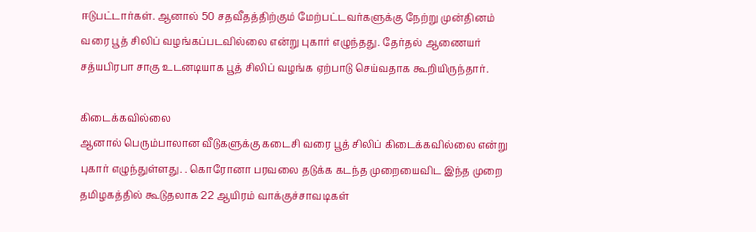ஈடுபட்டார்கள். ஆனால் 50 சதவீதத்திற்கும் மேற்பட்டவர்களுக்கு நேற்று முன்தினம் வரை பூத் சிலிப் வழங்கப்படவில்லை என்று புகார் எழுந்தது. தேர்தல் ஆணையர் சத்யபிரபா சாகு உடனடியாக பூத் சிலிப் வழங்க ஏற்பாடு செய்வதாக கூறியிருந்தார்.

கிடைக்கவில்லை
ஆனால் பெரும்பாலான வீடுகளுக்கு கடைசி வரை பூத் சிலிப் கிடைக்கவில்லை என்று புகார் எழுந்துள்ளது. . கொரோனா பரவலை தடுக்க கடந்த முறையைவிட இந்த முறை தமிழகத்தில் கூடுதலாக 22 ஆயிரம் வாக்குச்சாவடிகள்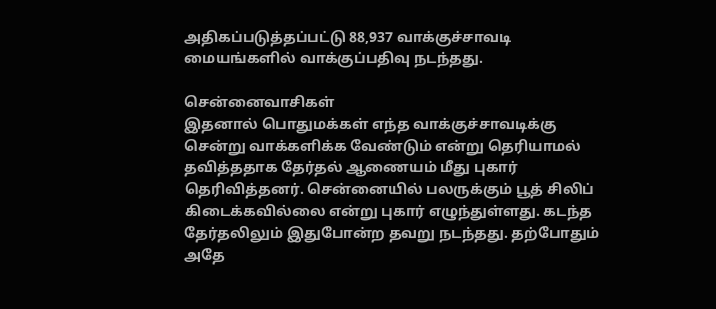அதிகப்படுத்தப்பட்டு 88,937 வாக்குச்சாவடி மையங்களில் வாக்குப்பதிவு நடந்தது.

சென்னைவாசிகள்
இதனால் பொதுமக்கள் எந்த வாக்குச்சாவடிக்கு சென்று வாக்களிக்க வேண்டும் என்று தெரியாமல் தவித்ததாக தேர்தல் ஆணையம் மீது புகார் தெரிவித்தனர். சென்னையில் பலருக்கும் பூத் சிலிப் கிடைக்கவில்லை என்று புகார் எழுந்துள்ளது. கடந்த தேர்தலிலும் இதுபோன்ற தவறு நடந்தது. தற்போதும் அதே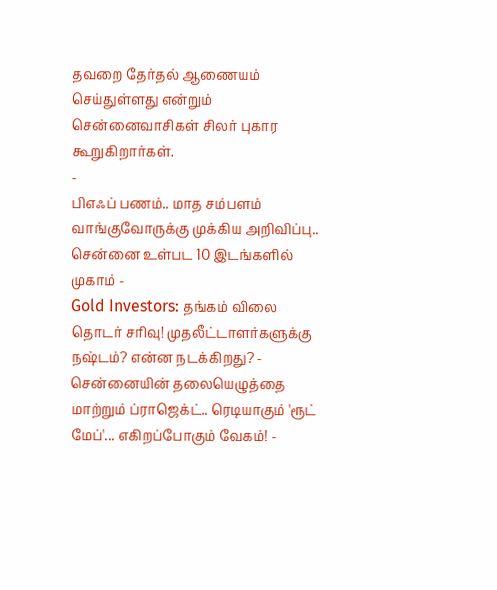தவறை தேர்தல் ஆணையம் செய்துள்ளது என்றும் சென்னைவாசிகள் சிலர் புகார கூறுகிறார்கள்.
-
பிஎஃப் பணம்.. மாத சம்பளம் வாங்குவோருக்கு முக்கிய அறிவிப்பு.. சென்னை உள்பட 10 இடங்களில் முகாம் -
Gold Investors: தங்கம் விலை தொடர் சரிவு! முதலீட்டாளர்களுக்கு நஷ்டம்? என்ன நடக்கிறது? -
சென்னையின் தலையெழுத்தை மாற்றும் ப்ராஜெக்ட்.. ரெடியாகும் 'ரூட் மேப்'... எகிறப்போகும் வேகம்! -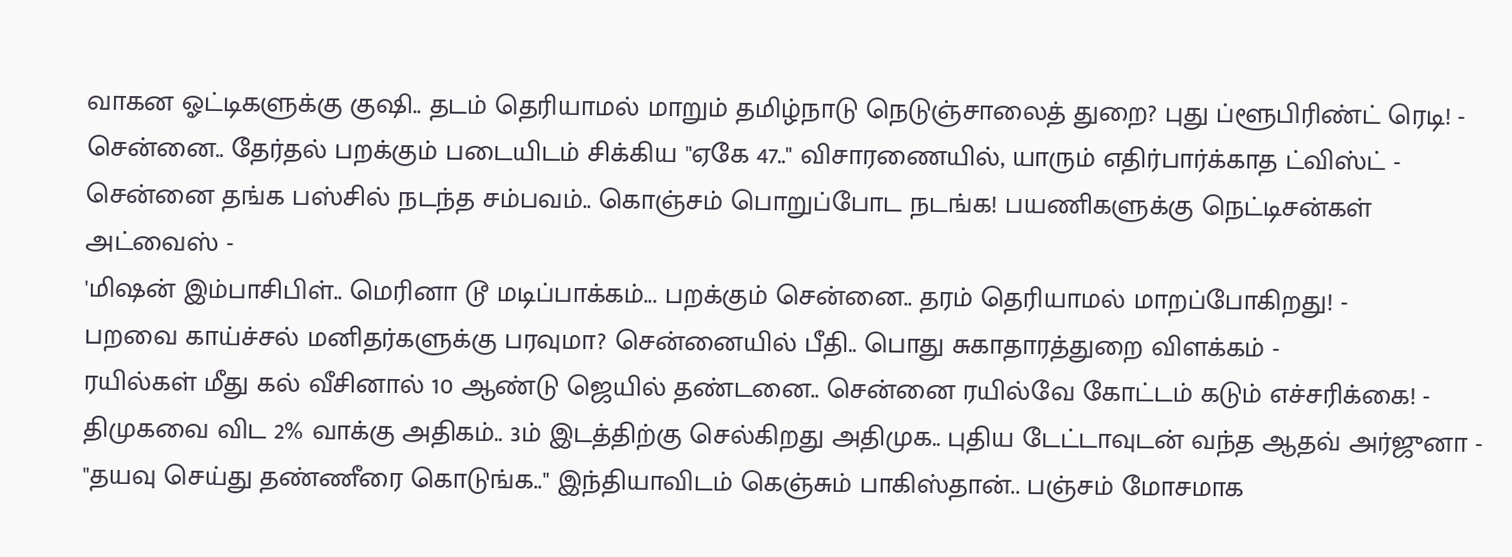வாகன ஓட்டிகளுக்கு குஷி.. தடம் தெரியாமல் மாறும் தமிழ்நாடு நெடுஞ்சாலைத் துறை? புது ப்ளூபிரிண்ட் ரெடி! -
சென்னை.. தேர்தல் பறக்கும் படையிடம் சிக்கிய "ஏகே 47.." விசாரணையில், யாரும் எதிர்பார்க்காத ட்விஸ்ட் -
சென்னை தங்க பஸ்சில் நடந்த சம்பவம்.. கொஞ்சம் பொறுப்போட நடங்க! பயணிகளுக்கு நெட்டிசன்கள் அட்வைஸ் -
'மிஷன் இம்பாசிபிள்.. மெரினா டூ மடிப்பாக்கம்... பறக்கும் சென்னை.. தரம் தெரியாமல் மாறப்போகிறது! -
பறவை காய்ச்சல் மனிதர்களுக்கு பரவுமா? சென்னையில் பீதி.. பொது சுகாதாரத்துறை விளக்கம் -
ரயில்கள் மீது கல் வீசினால் 10 ஆண்டு ஜெயில் தண்டனை.. சென்னை ரயில்வே கோட்டம் கடும் எச்சரிக்கை! -
திமுகவை விட 2% வாக்கு அதிகம்.. 3ம் இடத்திற்கு செல்கிறது அதிமுக.. புதிய டேட்டாவுடன் வந்த ஆதவ் அர்ஜுனா -
"தயவு செய்து தண்ணீரை கொடுங்க.." இந்தியாவிடம் கெஞ்சும் பாகிஸ்தான்.. பஞ்சம் மோசமாக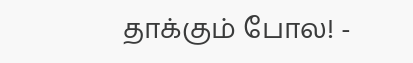தாக்கும் போல! -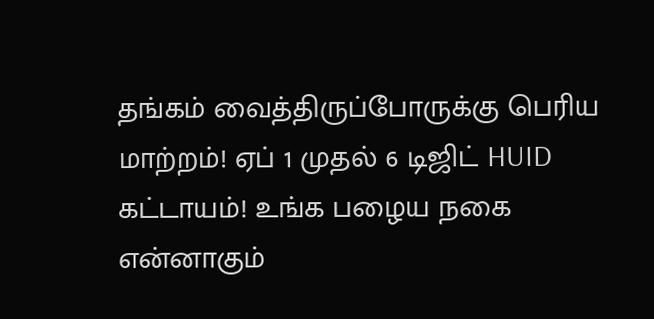தங்கம் வைத்திருப்போருக்கு பெரிய மாற்றம்! ஏப் 1 முதல் 6 டிஜிட் HUID கட்டாயம்! உங்க பழைய நகை என்னாகும்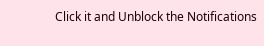Click it and Unblock the Notifications